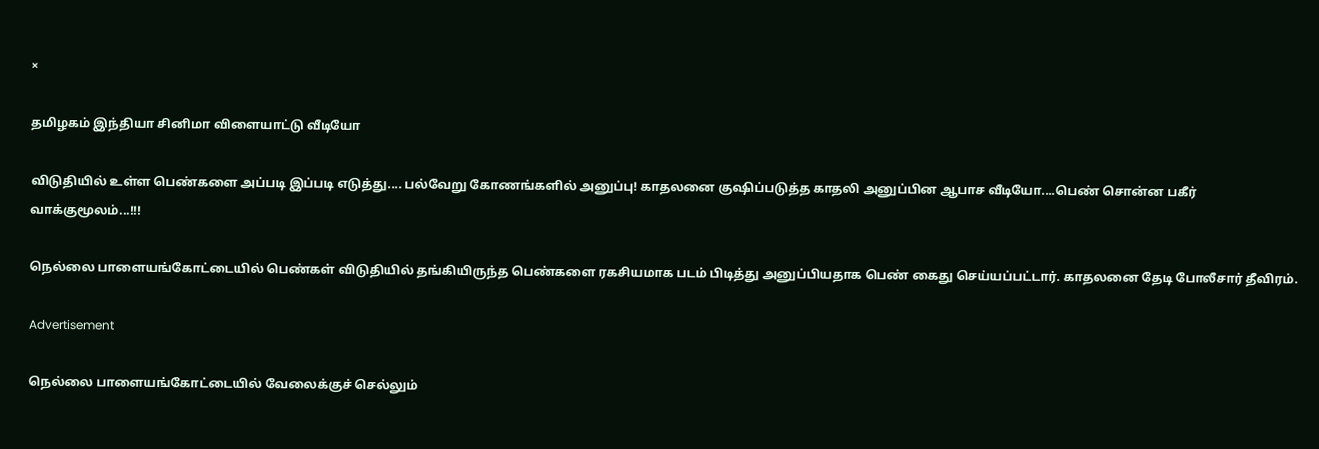×

தமிழகம் இந்தியா சினிமா விளையாட்டு வீடியோ

விடுதியில் உள்ள பெண்களை அப்படி இப்படி எடுத்து.... பல்வேறு கோணங்களில் அனுப்பு! காதலனை குஷிப்படுத்த காதலி அனுப்பின ஆபாச வீடியோ....பெண் சொன்ன பகீர் வாக்குமூலம்...!!!

நெல்லை பாளையங்கோட்டையில் பெண்கள் விடுதியில் தங்கியிருந்த பெண்களை ரகசியமாக படம் பிடித்து அனுப்பியதாக பெண் கைது செய்யப்பட்டார். காதலனை தேடி போலீசார் தீவிரம்.

Advertisement

நெல்லை பாளையங்கோட்டையில் வேலைக்குச் செல்லும்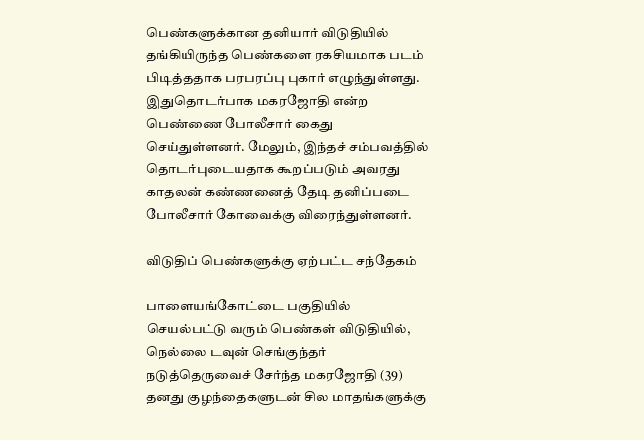பெண்களுக்கான தனியார் விடுதியில் தங்கியிருந்த பெண்களை ரகசியமாக படம் பிடித்ததாக பரபரப்பு புகார் எழுந்துள்ளது. இதுதொடர்பாக மகரஜோதி என்ற பெண்ணை போலீசார் கைது செய்துள்ளனர். மேலும், இந்தச் சம்பவத்தில் தொடர்புடையதாக கூறப்படும் அவரது காதலன் கண்ணனைத் தேடி தனிப்படை போலீசார் கோவைக்கு விரைந்துள்ளனர்.

விடுதிப் பெண்களுக்கு ஏற்பட்ட சந்தேகம்

பாளையங்கோட்டை பகுதியில் செயல்பட்டு வரும் பெண்கள் விடுதியில், நெல்லை டவுன் செங்குந்தர் நடுத்தெருவைச் சேர்ந்த மகரஜோதி (39) தனது குழந்தைகளுடன் சில மாதங்களுக்கு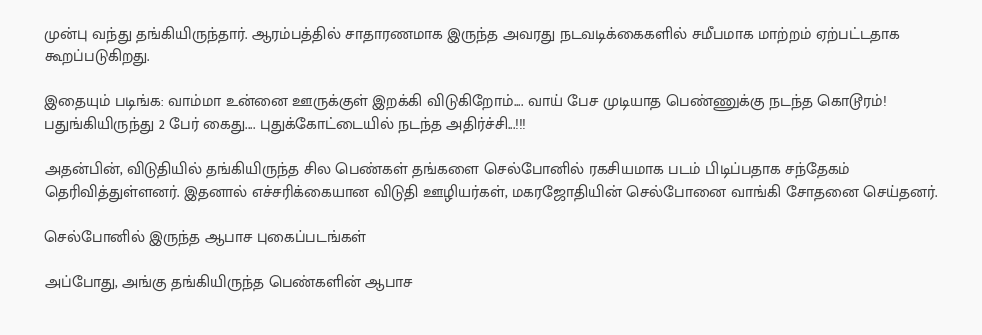முன்பு வந்து தங்கியிருந்தார். ஆரம்பத்தில் சாதாரணமாக இருந்த அவரது நடவடிக்கைகளில் சமீபமாக மாற்றம் ஏற்பட்டதாக கூறப்படுகிறது.

இதையும் படிங்க: வாம்மா உன்னை ஊருக்குள் இறக்கி விடுகிறோம்.... வாய் பேச முடியாத பெண்ணுக்கு நடந்த கொடூரம்! பதுங்கியிருந்து 2 பேர் கைது.... புதுக்கோட்டையில் நடந்த அதிர்ச்சி...!!!

அதன்பின், விடுதியில் தங்கியிருந்த சில பெண்கள் தங்களை செல்போனில் ரகசியமாக படம் பிடிப்பதாக சந்தேகம் தெரிவித்துள்ளனர். இதனால் எச்சரிக்கையான விடுதி ஊழியர்கள், மகரஜோதியின் செல்போனை வாங்கி சோதனை செய்தனர்.

செல்போனில் இருந்த ஆபாச புகைப்படங்கள்

அப்போது, அங்கு தங்கியிருந்த பெண்களின் ஆபாச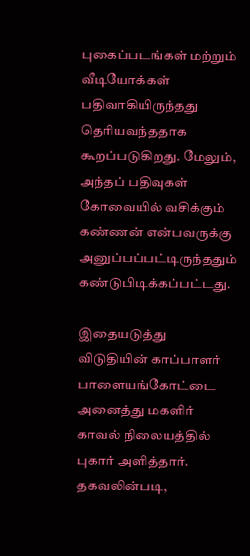புகைப்படங்கள் மற்றும் வீடியோக்கள் பதிவாகியிருந்தது தெரியவந்ததாக கூறப்படுகிறது. மேலும், அந்தப் பதிவுகள் கோவையில் வசிக்கும் கண்ணன் என்பவருக்கு அனுப்பப்பட்டிருந்ததும் கண்டுபிடிக்கப்பட்டது.

இதையடுத்து விடுதியின் காப்பாளர் பாளையங்கோட்டை அனைத்து மகளிர் காவல் நிலையத்தில் புகார் அளித்தார். தகவலின்படி,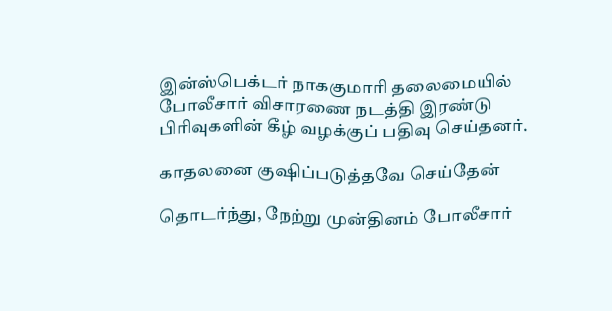இன்ஸ்பெக்டர் நாககுமாரி தலைமையில் போலீசார் விசாரணை நடத்தி இரண்டு பிரிவுகளின் கீழ் வழக்குப் பதிவு செய்தனர்.

காதலனை குஷிப்படுத்தவே செய்தேன்

தொடர்ந்து, நேற்று முன்தினம் போலீசார்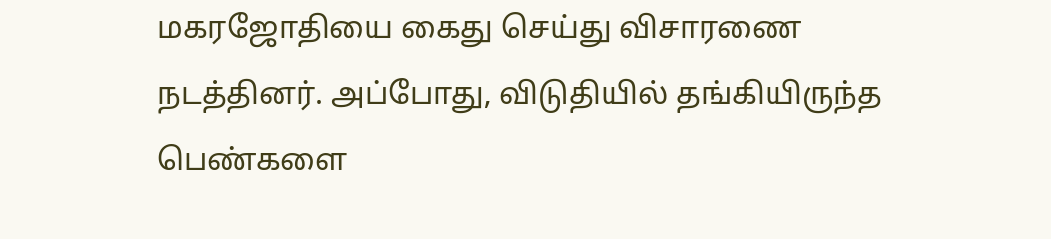மகரஜோதியை கைது செய்து விசாரணை நடத்தினர். அப்போது, விடுதியில் தங்கியிருந்த பெண்களை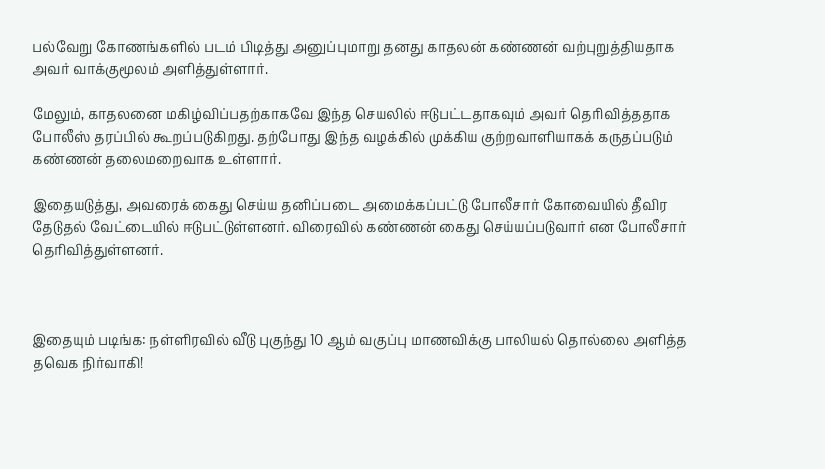பல்வேறு கோணங்களில் படம் பிடித்து அனுப்புமாறு தனது காதலன் கண்ணன் வற்புறுத்தியதாக அவர் வாக்குமூலம் அளித்துள்ளார்.

மேலும், காதலனை மகிழ்விப்பதற்காகவே இந்த செயலில் ஈடுபட்டதாகவும் அவர் தெரிவித்ததாக போலீஸ் தரப்பில் கூறப்படுகிறது. தற்போது இந்த வழக்கில் முக்கிய குற்றவாளியாகக் கருதப்படும் கண்ணன் தலைமறைவாக உள்ளார்.

இதையடுத்து, அவரைக் கைது செய்ய தனிப்படை அமைக்கப்பட்டு போலீசார் கோவையில் தீவிர தேடுதல் வேட்டையில் ஈடுபட்டுள்ளனர். விரைவில் கண்ணன் கைது செய்யப்படுவார் என போலீசார் தெரிவித்துள்ளனர்.



இதையும் படிங்க: நள்ளிரவில் வீடு புகுந்து 10 ஆம் வகுப்பு மாணவிக்கு பாலியல் தொல்லை அளித்த தவெக நிர்வாகி!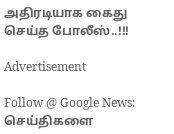அதிரடியாக கைது செய்த போலீஸ்..!!!

Advertisement

Follow @ Google News: செய்திகளை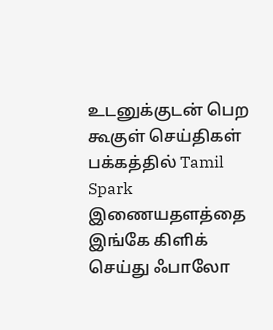உடனுக்குடன் பெற கூகுள் செய்திகள் பக்கத்தில் Tamil Spark இணையதளத்தை இங்கே கிளிக் செய்து ஃபாலோ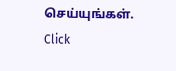செய்யுங்கள். Click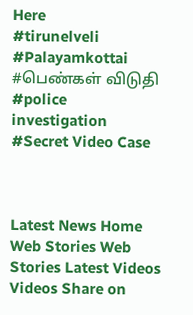Here
#tirunelveli #Palayamkottai #பெண்கள் விடுதி #police investigation #Secret Video Case



Latest News Home Web Stories Web Stories Latest Videos Videos Share on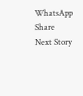WhatsApp Share
Next Story